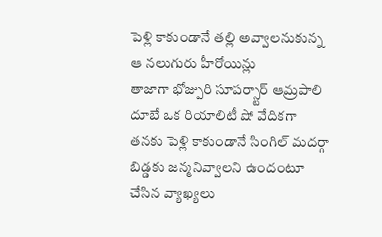పెళ్లి కాకుండానే తల్లి అవ్వాలనుకున్న ఆ నలుగురు హీరోయిన్లు
తాజాగా భోజ్పురి సూపర్స్టార్ ఆమ్రపాలి దూబే ఒక రియాలిటీ షో వేదికగా తనకు పెళ్లి కాకుండానే సింగిల్ మదర్గా బిడ్డకు జన్మనివ్వాలని ఉందంటూ చేసిన వ్యాఖ్యలు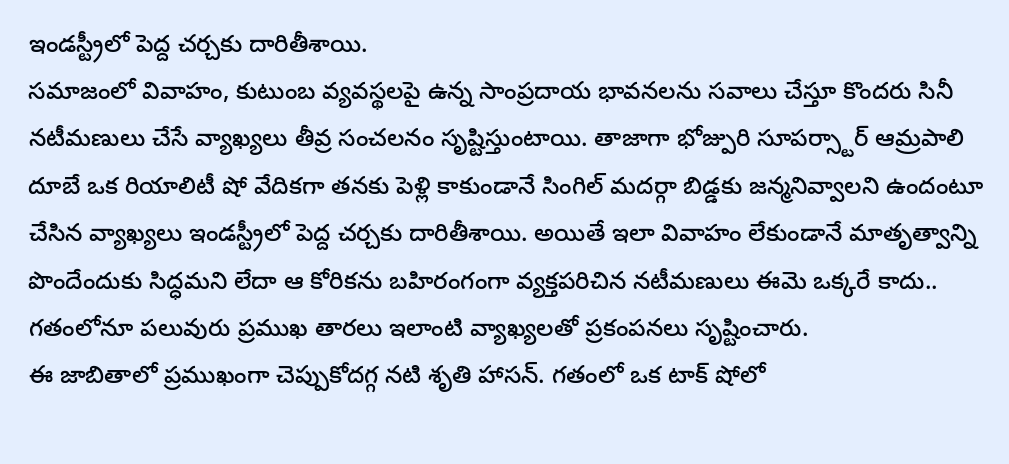ఇండస్ట్రీలో పెద్ద చర్చకు దారితీశాయి.
సమాజంలో వివాహం, కుటుంబ వ్యవస్థలపై ఉన్న సాంప్రదాయ భావనలను సవాలు చేస్తూ కొందరు సినీ నటీమణులు చేసే వ్యాఖ్యలు తీవ్ర సంచలనం సృష్టిస్తుంటాయి. తాజాగా భోజ్పురి సూపర్స్టార్ ఆమ్రపాలి దూబే ఒక రియాలిటీ షో వేదికగా తనకు పెళ్లి కాకుండానే సింగిల్ మదర్గా బిడ్డకు జన్మనివ్వాలని ఉందంటూ చేసిన వ్యాఖ్యలు ఇండస్ట్రీలో పెద్ద చర్చకు దారితీశాయి. అయితే ఇలా వివాహం లేకుండానే మాతృత్వాన్ని పొందేందుకు సిద్ధమని లేదా ఆ కోరికను బహిరంగంగా వ్యక్తపరిచిన నటీమణులు ఈమె ఒక్కరే కాదు.. గతంలోనూ పలువురు ప్రముఖ తారలు ఇలాంటి వ్యాఖ్యలతో ప్రకంపనలు సృష్టించారు.
ఈ జాబితాలో ప్రముఖంగా చెప్పుకోదగ్గ నటి శృతి హాసన్. గతంలో ఒక టాక్ షోలో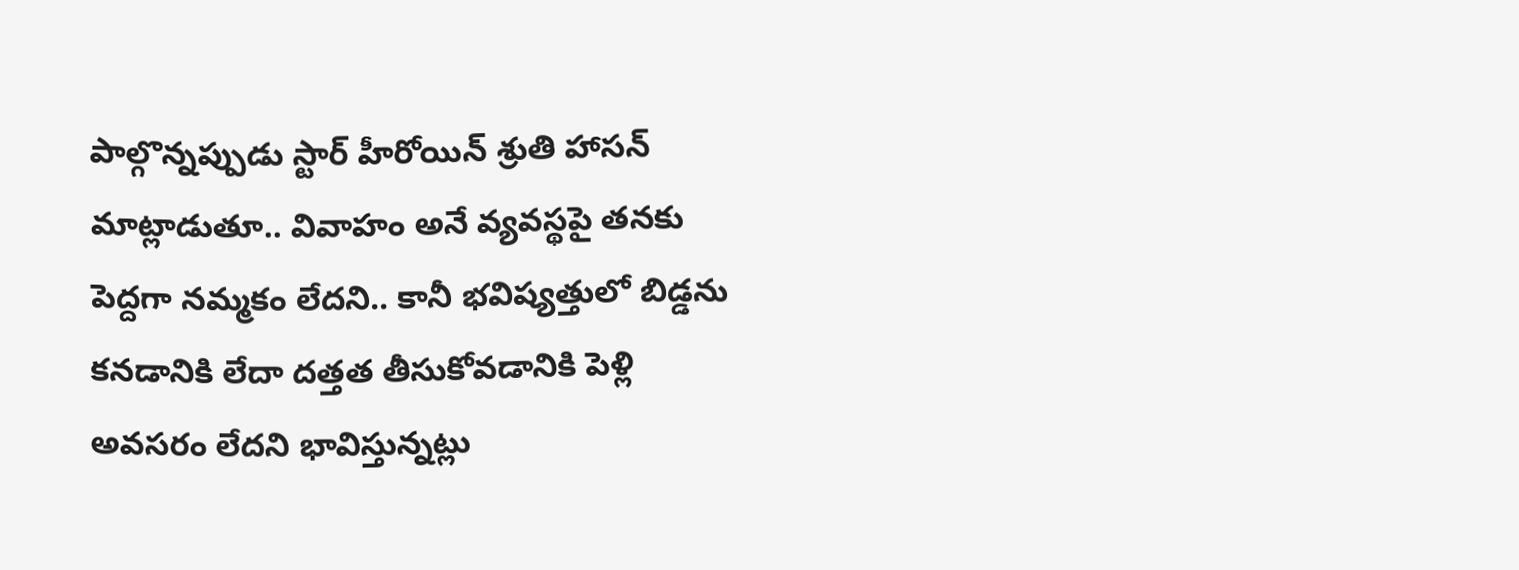పాల్గొన్నప్పుడు స్టార్ హీరోయిన్ శ్రుతి హాసన్ మాట్లాడుతూ.. వివాహం అనే వ్యవస్థపై తనకు పెద్దగా నమ్మకం లేదని.. కానీ భవిష్యత్తులో బిడ్డను కనడానికి లేదా దత్తత తీసుకోవడానికి పెళ్లి అవసరం లేదని భావిస్తున్నట్లు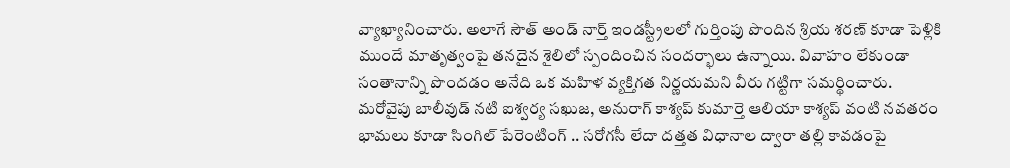వ్యాఖ్యానించారు. అలాగే సౌత్ అండ్ నార్త్ ఇండస్ట్రీలలో గుర్తింపు పొందిన శ్రియ శరణ్ కూడా పెళ్లికి ముందే మాతృత్వంపై తనదైన శైలిలో స్పందించిన సందర్భాలు ఉన్నాయి. వివాహం లేకుండా సంతానాన్ని పొందడం అనేది ఒక మహిళ వ్యక్తిగత నిర్ణయమని వీరు గట్టిగా సమర్థించారు.
మరోవైపు బాలీవుడ్ నటి ఐశ్వర్య సఖుజ, అనురాగ్ కాశ్యప్ కుమార్తె ఆలియా కాశ్యప్ వంటి నవతరం భామలు కూడా సింగిల్ పేరెంటింగ్ .. సరోగసీ లేదా దత్తత విధానాల ద్వారా తల్లి కావడంపై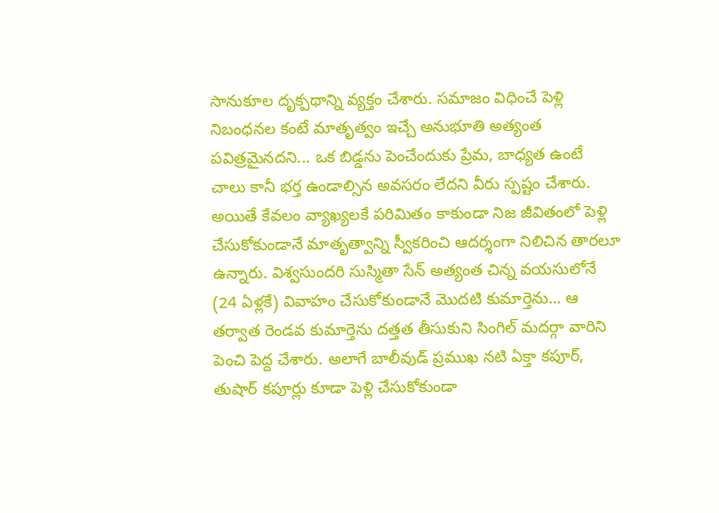సానుకూల దృక్పథాన్ని వ్యక్తం చేశారు. సమాజం విధించే పెళ్లి నిబంధనల కంటే మాతృత్వం ఇచ్చే అనుభూతి అత్యంత పవిత్రమైనదని... ఒక బిడ్డను పెంచేందుకు ప్రేమ, బాధ్యత ఉంటే చాలు కానీ భర్త ఉండాల్సిన అవసరం లేదని వీరు స్పష్టం చేశారు.
అయితే కేవలం వ్యాఖ్యలకే పరిమితం కాకుండా నిజ జీవితంలో పెళ్లి చేసుకోకుండానే మాతృత్వాన్ని స్వీకరించి ఆదర్శంగా నిలిచిన తారలూ ఉన్నారు. విశ్వసుందరి సుస్మితా సేన్ అత్యంత చిన్న వయసులోనే (24 ఏళ్లకే) వివాహం చేసుకోకుండానే మొదటి కుమార్తెను... ఆ తర్వాత రెండవ కుమార్తెను దత్తత తీసుకుని సింగిల్ మదర్గా వారిని పెంచి పెద్ద చేశారు. అలాగే బాలీవుడ్ ప్రముఖ నటి ఏక్తా కపూర్, తుషార్ కపూర్లు కూడా పెళ్లి చేసుకోకుండా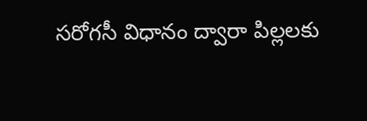సరోగసీ విధానం ద్వారా పిల్లలకు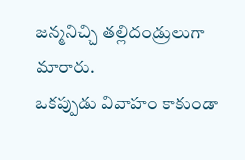జన్మనిచ్చి తల్లిదండ్రులుగా మారారు.
ఒకప్పుడు వివాహం కాకుండా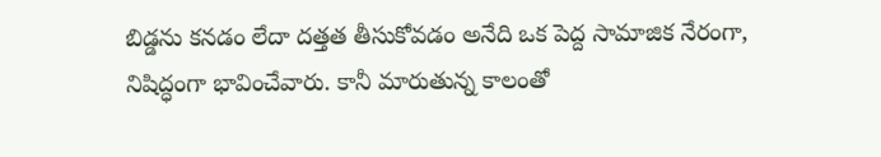బిడ్డను కనడం లేదా దత్తత తీసుకోవడం అనేది ఒక పెద్ద సామాజిక నేరంగా, నిషిద్ధంగా భావించేవారు. కానీ మారుతున్న కాలంతో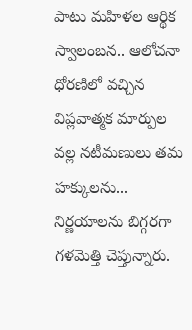పాటు మహిళల ఆర్థిక స్వాలంబన.. ఆలోచనా ధోరణిలో వచ్చిన విప్లవాత్మక మార్పుల వల్ల నటీమణులు తమ హక్కులను... నిర్ణయాలను బిగ్గరగా గళమెత్తి చెప్తున్నారు.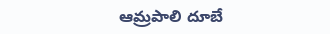ఆమ్రపాలి దూబే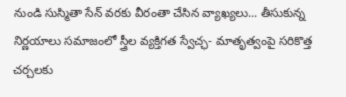నుండి సుస్మితా సేన్ వరకు వీరంతా చేసిన వ్యాఖ్యలు... తీసుకున్న నిర్ణయాలు సమాజంలో స్త్రీల వ్యక్తిగత స్వేచ్ఛ- మాతృత్వంపై సరికొత్త చర్చలకు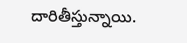దారితీస్తున్నాయి.